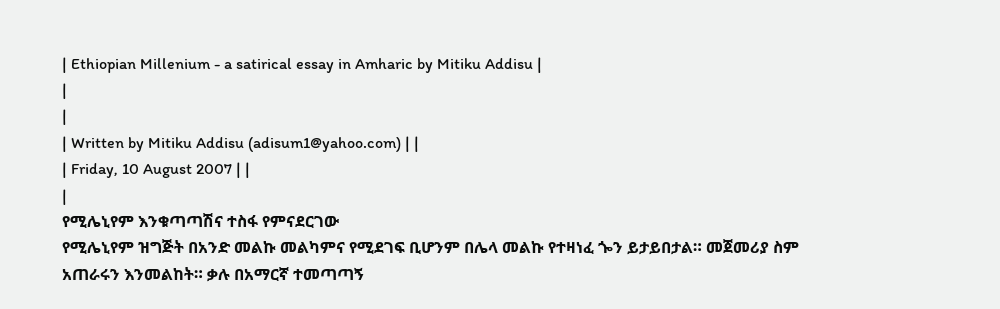| Ethiopian Millenium - a satirical essay in Amharic by Mitiku Addisu |
|
|
| Written by Mitiku Addisu (adisum1@yahoo.com) | |
| Friday, 10 August 2007 | |
|
የሚሌኒየም እንቁጣጣሽና ተስፋ የምናደርገው
የሚሌኒየም ዝግጅት በአንድ መልኩ መልካምና የሚደገፍ ቢሆንም በሌላ መልኩ የተዛነፈ ጐን ይታይበታል። መጀመሪያ ስም አጠራሩን እንመልከት። ቃሉ በአማርኛ ተመጣጣኝ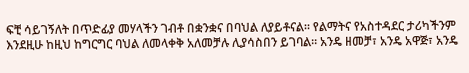ፍቺ ሳይገኝለት በጥድፊያ መሃላችን ገብቶ በቋንቋና በባህል ለያይቶናል። የልማትና የአስተዳደር ታሪካችንም እንደዚሁ ከዚህ ከግርግር ባህል ለመላቀቅ አለመቻሉ ሊያሳስበን ይገባል። አንዴ ዘመቻ፣ አንዴ አዋጅ፣ አንዴ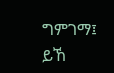ግምገማ፤ ይኸ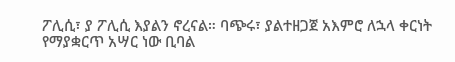ፖሊሲ፣ ያ ፖሊሲ እያልን ኖረናል። ባጭሩ፣ ያልተዘጋጀ አእምሮ ለኋላ ቀርነት የማያቋርጥ አሣር ነው ቢባል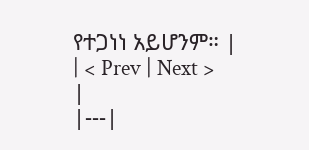የተጋነነ አይሆንም። |
| < Prev | Next > |
|---|